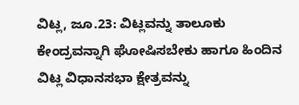ವಿಟ್ಲ, ಜೂ.23: ವಿಟ್ಲವನ್ನು ತಾಲೂಕು ಕೇಂದ್ರವನ್ನಾಗಿ ಘೋಷಿಸಬೇಕು ಹಾಗೂ ಹಿಂದಿನ ವಿಟ್ಲ ವಿಧಾನಸಭಾ ಕ್ಷೇತ್ರವನ್ನು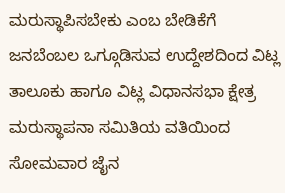ಮರುಸ್ಥಾಪಿಸಬೇಕು ಎಂಬ ಬೇಡಿಕೆಗೆ ಜನಬೆಂಬಲ ಒಗ್ಗೂಡಿಸುವ ಉದ್ದೇಶದಿಂದ ವಿಟ್ಲ ತಾಲೂಕು ಹಾಗೂ ವಿಟ್ಲ ವಿಧಾನಸಭಾ ಕ್ಷೇತ್ರ ಮರುಸ್ಥಾಪನಾ ಸಮಿತಿಯ ವತಿಯಿಂದ ಸೋಮವಾರ ಜೈನ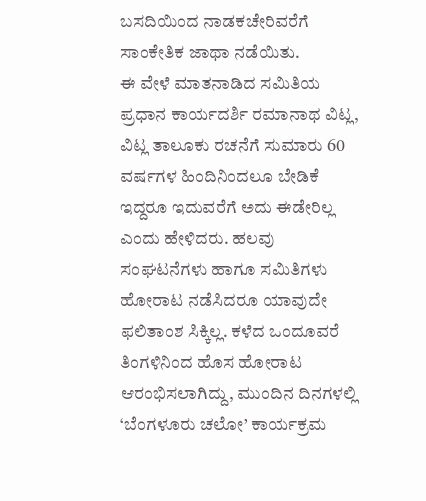ಬಸದಿಯಿಂದ ನಾಡಕಚೇರಿವರೆಗೆ ಸಾಂಕೇತಿಕ ಜಾಥಾ ನಡೆಯಿತು.
ಈ ವೇಳೆ ಮಾತನಾಡಿದ ಸಮಿತಿಯ ಪ್ರಧಾನ ಕಾರ್ಯದರ್ಶಿ ರಮಾನಾಥ ವಿಟ್ಲ, ವಿಟ್ಲ ತಾಲೂಕು ರಚನೆಗೆ ಸುಮಾರು 60 ವರ್ಷಗಳ ಹಿಂದಿನಿಂದಲೂ ಬೇಡಿಕೆ ಇದ್ದರೂ ಇದುವರೆಗೆ ಅದು ಈಡೇರಿಲ್ಲ ಎಂದು ಹೇಳಿದರು. ಹಲವು ಸಂಘಟನೆಗಳು ಹಾಗೂ ಸಮಿತಿಗಳು ಹೋರಾಟ ನಡೆಸಿದರೂ ಯಾವುದೇ ಫಲಿತಾಂಶ ಸಿಕ್ಕಿಲ್ಲ. ಕಳೆದ ಒಂದೂವರೆ ತಿಂಗಳಿನಿಂದ ಹೊಸ ಹೋರಾಟ ಆರಂಭಿಸಲಾಗಿದ್ದು, ಮುಂದಿನ ದಿನಗಳಲ್ಲಿ ‘ಬೆಂಗಳೂರು ಚಲೋ’ ಕಾರ್ಯಕ್ರಮ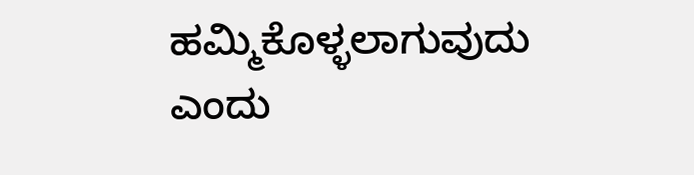ಹಮ್ಮಿಕೊಳ್ಳಲಾಗುವುದು ಎಂದು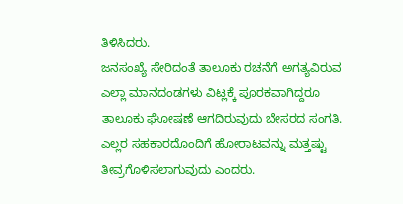ತಿಳಿಸಿದರು.
ಜನಸಂಖ್ಯೆ ಸೇರಿದಂತೆ ತಾಲೂಕು ರಚನೆಗೆ ಅಗತ್ಯವಿರುವ ಎಲ್ಲಾ ಮಾನದಂಡಗಳು ವಿಟ್ಲಕ್ಕೆ ಪೂರಕವಾಗಿದ್ದರೂ ತಾಲೂಕು ಘೋಷಣೆ ಆಗದಿರುವುದು ಬೇಸರದ ಸಂಗತಿ. ಎಲ್ಲರ ಸಹಕಾರದೊಂದಿಗೆ ಹೋರಾಟವನ್ನು ಮತ್ತಷ್ಟು ತೀವ್ರಗೊಳಿಸಲಾಗುವುದು ಎಂದರು.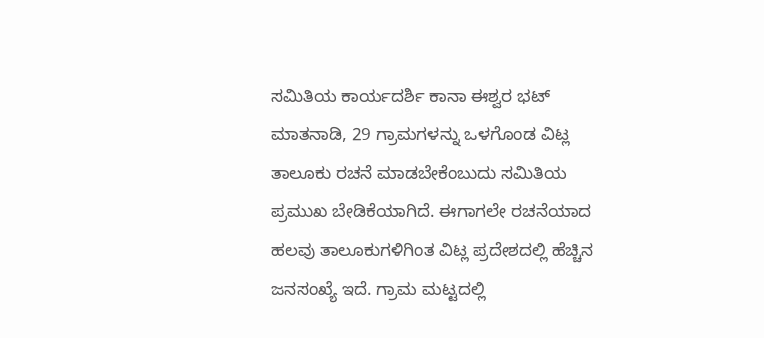ಸಮಿತಿಯ ಕಾರ್ಯದರ್ಶಿ ಕಾನಾ ಈಶ್ವರ ಭಟ್ ಮಾತನಾಡಿ, 29 ಗ್ರಾಮಗಳನ್ನು ಒಳಗೊಂಡ ವಿಟ್ಲ ತಾಲೂಕು ರಚನೆ ಮಾಡಬೇಕೆಂಬುದು ಸಮಿತಿಯ ಪ್ರಮುಖ ಬೇಡಿಕೆಯಾಗಿದೆ. ಈಗಾಗಲೇ ರಚನೆಯಾದ ಹಲವು ತಾಲೂಕುಗಳಿಗಿಂತ ವಿಟ್ಲ ಪ್ರದೇಶದಲ್ಲಿ ಹೆಚ್ಚಿನ ಜನಸಂಖ್ಯೆ ಇದೆ. ಗ್ರಾಮ ಮಟ್ಟದಲ್ಲಿ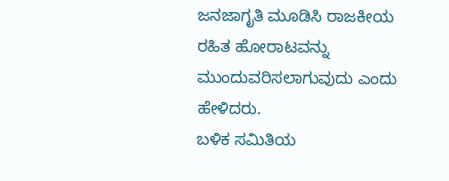ಜನಜಾಗೃತಿ ಮೂಡಿಸಿ ರಾಜಕೀಯ ರಹಿತ ಹೋರಾಟವನ್ನು ಮುಂದುವರಿಸಲಾಗುವುದು ಎಂದು ಹೇಳಿದರು.
ಬಳಿಕ ಸಮಿತಿಯ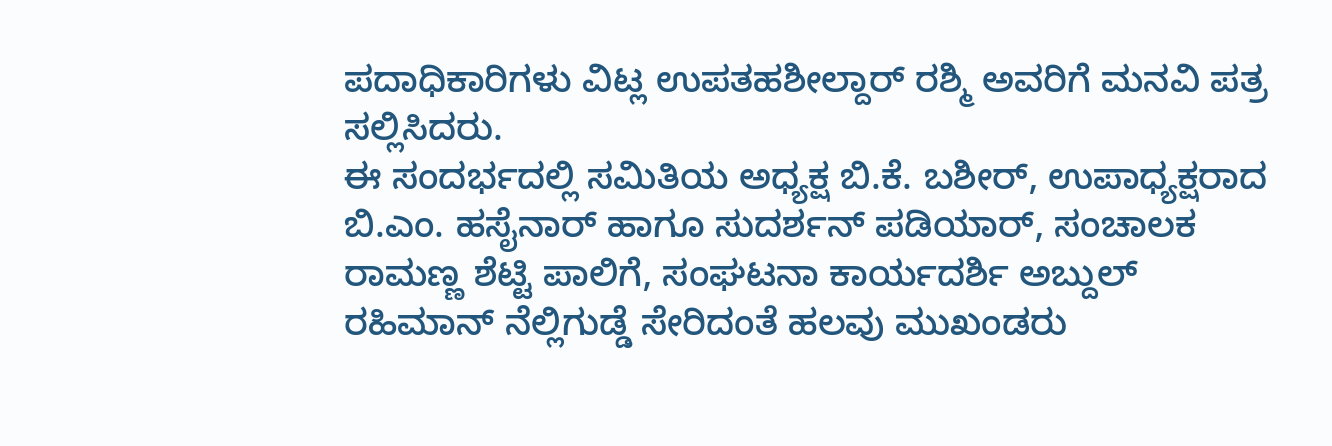ಪದಾಧಿಕಾರಿಗಳು ವಿಟ್ಲ ಉಪತಹಶೀಲ್ದಾರ್ ರಶ್ಮಿ ಅವರಿಗೆ ಮನವಿ ಪತ್ರ ಸಲ್ಲಿಸಿದರು.
ಈ ಸಂದರ್ಭದಲ್ಲಿ ಸಮಿತಿಯ ಅಧ್ಯಕ್ಷ ಬಿ.ಕೆ. ಬಶೀರ್, ಉಪಾಧ್ಯಕ್ಷರಾದ ಬಿ.ಎಂ. ಹಸೈನಾರ್ ಹಾಗೂ ಸುದರ್ಶನ್ ಪಡಿಯಾರ್, ಸಂಚಾಲಕ ರಾಮಣ್ಣ ಶೆಟ್ಟಿ ಪಾಲಿಗೆ, ಸಂಘಟನಾ ಕಾರ್ಯದರ್ಶಿ ಅಬ್ದುಲ್ ರಹಿಮಾನ್ ನೆಲ್ಲಿಗುಡ್ಡೆ ಸೇರಿದಂತೆ ಹಲವು ಮುಖಂಡರು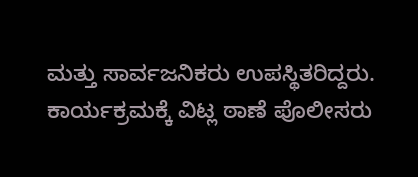ಮತ್ತು ಸಾರ್ವಜನಿಕರು ಉಪಸ್ಥಿತರಿದ್ದರು.
ಕಾರ್ಯಕ್ರಮಕ್ಕೆ ವಿಟ್ಲ ಠಾಣೆ ಪೊಲೀಸರು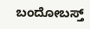ಬಂದೋಬಸ್ತ್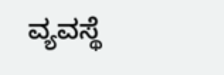ವ್ಯವಸ್ಥೆ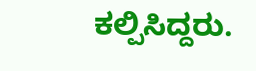ಕಲ್ಪಿಸಿದ್ದರು.